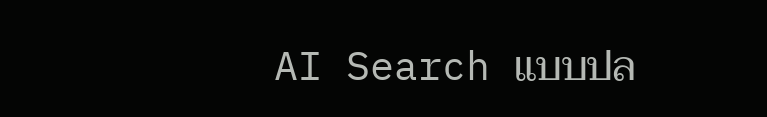AI Search แบบปล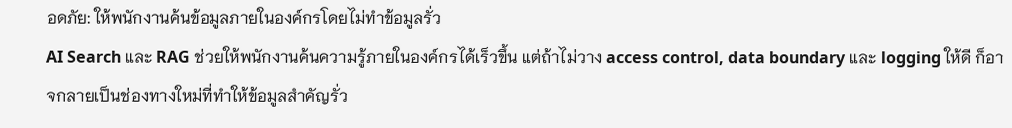อดภัย: ให้พนักงานค้นข้อมูลภายในองค์กรโดยไม่ทำข้อมูลรั่ว
AI Search และ RAG ช่วยให้พนักงานค้นความรู้ภายในองค์กรได้เร็วขึ้น แต่ถ้าไม่วาง access control, data boundary และ logging ให้ดี ก็อาจกลายเป็นช่องทางใหม่ที่ทำให้ข้อมูลสำคัญรั่ว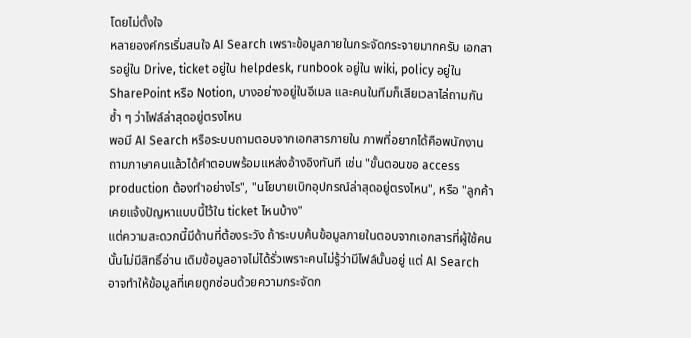โดยไม่ตั้งใจ
หลายองค์กรเริ่มสนใจ AI Search เพราะข้อมูลภายในกระจัดกระจายมากครับ เอกสารอยู่ใน Drive, ticket อยู่ใน helpdesk, runbook อยู่ใน wiki, policy อยู่ใน SharePoint หรือ Notion, บางอย่างอยู่ในอีเมล และคนในทีมก็เสียเวลาไล่ถามกันซ้ำ ๆ ว่าไฟล์ล่าสุดอยู่ตรงไหน
พอมี AI Search หรือระบบถามตอบจากเอกสารภายใน ภาพที่อยากได้คือพนักงานถามภาษาคนแล้วได้คำตอบพร้อมแหล่งอ้างอิงทันที เช่น "ขั้นตอนขอ access production ต้องทำอย่างไร", "นโยบายเบิกอุปกรณ์ล่าสุดอยู่ตรงไหน", หรือ "ลูกค้าเคยแจ้งปัญหาแบบนี้ไว้ใน ticket ไหนบ้าง"
แต่ความสะดวกนี้มีด้านที่ต้องระวัง ถ้าระบบค้นข้อมูลภายในตอบจากเอกสารที่ผู้ใช้คนนั้นไม่มีสิทธิ์อ่าน เดิมข้อมูลอาจไม่ได้รั่วเพราะคนไม่รู้ว่ามีไฟล์นั้นอยู่ แต่ AI Search อาจทำให้ข้อมูลที่เคยถูกซ่อนด้วยความกระจัดก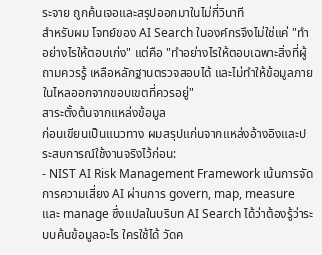ระจาย ถูกค้นเจอและสรุปออกมาในไม่กี่วินาที
สำหรับผม โจทย์ของ AI Search ในองค์กรจึงไม่ใช่แค่ "ทำอย่างไรให้ตอบเก่ง" แต่คือ "ทำอย่างไรให้ตอบเฉพาะสิ่งที่ผู้ถามควรรู้ เหลือหลักฐานตรวจสอบได้ และไม่ทำให้ข้อมูลภายในไหลออกจากขอบเขตที่ควรอยู่"
สาระตั้งต้นจากแหล่งข้อมูล
ก่อนเขียนเป็นแนวทาง ผมสรุปแก่นจากแหล่งอ้างอิงและประสบการณ์ใช้งานจริงไว้ก่อน:
- NIST AI Risk Management Framework เน้นการจัดการความเสี่ยง AI ผ่านการ govern, map, measure และ manage ซึ่งแปลในบริบท AI Search ได้ว่าต้องรู้ว่าระบบค้นข้อมูลอะไร ใครใช้ได้ วัดค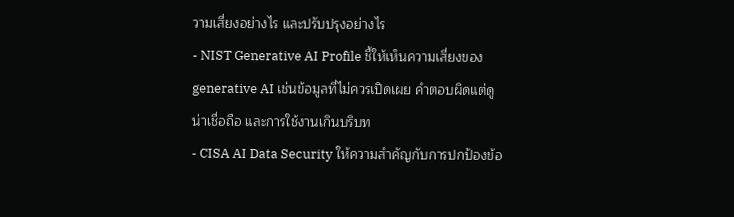วามเสี่ยงอย่างไร และปรับปรุงอย่างไร
- NIST Generative AI Profile ชี้ให้เห็นความเสี่ยงของ generative AI เช่นข้อมูลที่ไม่ควรเปิดเผย คำตอบผิดแต่ดูน่าเชื่อถือ และการใช้งานเกินบริบท
- CISA AI Data Security ให้ความสำคัญกับการปกป้องข้อ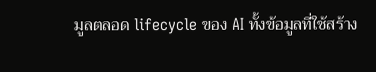มูลตลอด lifecycle ของ AI ทั้งข้อมูลที่ใช้สร้าง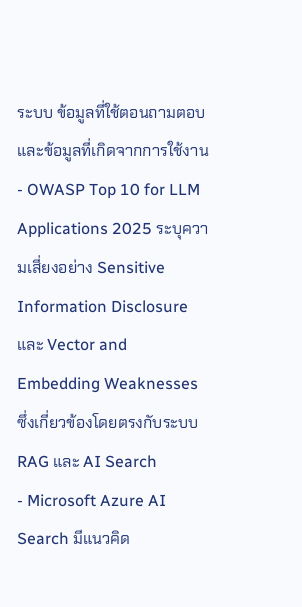ระบบ ข้อมูลที่ใช้ตอนถามตอบ และข้อมูลที่เกิดจากการใช้งาน
- OWASP Top 10 for LLM Applications 2025 ระบุความเสี่ยงอย่าง Sensitive Information Disclosure และ Vector and Embedding Weaknesses ซึ่งเกี่ยวข้องโดยตรงกับระบบ RAG และ AI Search
- Microsoft Azure AI Search มีแนวคิด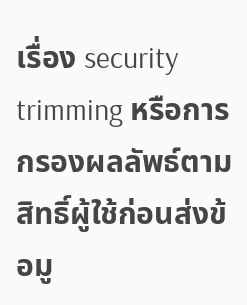เรื่อง security trimming หรือการกรองผลลัพธ์ตามสิทธิ์ผู้ใช้ก่อนส่งข้อมู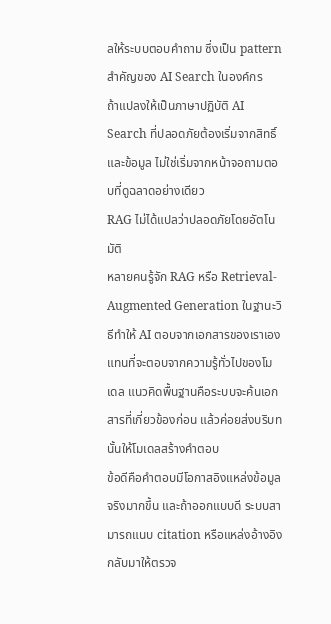ลให้ระบบตอบคำถาม ซึ่งเป็น pattern สำคัญของ AI Search ในองค์กร
ถ้าแปลงให้เป็นภาษาปฏิบัติ AI Search ที่ปลอดภัยต้องเริ่มจากสิทธิ์และข้อมูล ไม่ใช่เริ่มจากหน้าจอถามตอบที่ดูฉลาดอย่างเดียว
RAG ไม่ได้แปลว่าปลอดภัยโดยอัตโนมัติ
หลายคนรู้จัก RAG หรือ Retrieval-Augmented Generation ในฐานะวิธีทำให้ AI ตอบจากเอกสารของเราเอง แทนที่จะตอบจากความรู้ทั่วไปของโมเดล แนวคิดพื้นฐานคือระบบจะค้นเอกสารที่เกี่ยวข้องก่อน แล้วค่อยส่งบริบทนั้นให้โมเดลสร้างคำตอบ
ข้อดีคือคำตอบมีโอกาสอิงแหล่งข้อมูลจริงมากขึ้น และถ้าออกแบบดี ระบบสามารถแนบ citation หรือแหล่งอ้างอิงกลับมาให้ตรวจ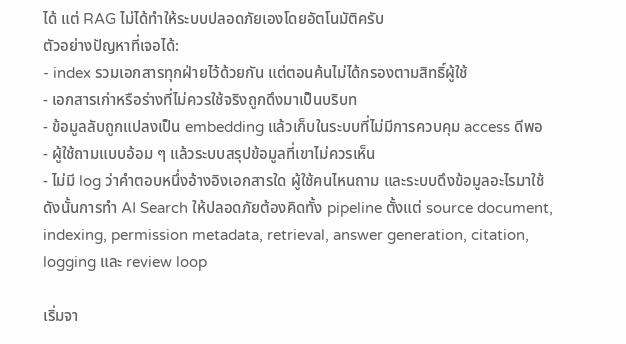ได้ แต่ RAG ไม่ได้ทำให้ระบบปลอดภัยเองโดยอัตโนมัติครับ
ตัวอย่างปัญหาที่เจอได้:
- index รวมเอกสารทุกฝ่ายไว้ด้วยกัน แต่ตอนค้นไม่ได้กรองตามสิทธิ์ผู้ใช้
- เอกสารเก่าหรือร่างที่ไม่ควรใช้จริงถูกดึงมาเป็นบริบท
- ข้อมูลลับถูกแปลงเป็น embedding แล้วเก็บในระบบที่ไม่มีการควบคุม access ดีพอ
- ผู้ใช้ถามแบบอ้อม ๆ แล้วระบบสรุปข้อมูลที่เขาไม่ควรเห็น
- ไม่มี log ว่าคำตอบหนึ่งอ้างอิงเอกสารใด ผู้ใช้คนไหนถาม และระบบดึงข้อมูลอะไรมาใช้
ดังนั้นการทำ AI Search ให้ปลอดภัยต้องคิดทั้ง pipeline ตั้งแต่ source document, indexing, permission metadata, retrieval, answer generation, citation, logging และ review loop

เริ่มจา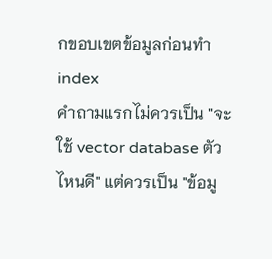กขอบเขตข้อมูลก่อนทำ index
คำถามแรกไม่ควรเป็น "จะใช้ vector database ตัวไหนดี" แต่ควรเป็น "ข้อมู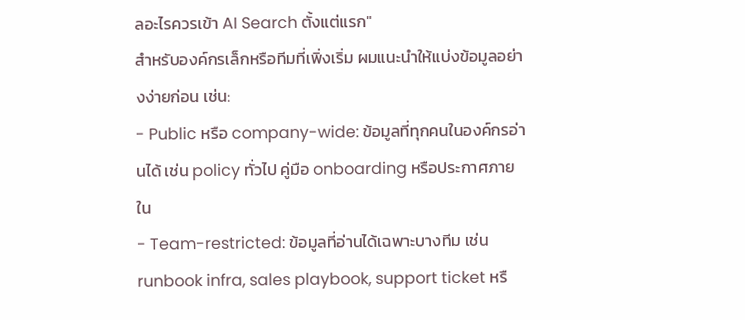ลอะไรควรเข้า AI Search ตั้งแต่แรก"
สำหรับองค์กรเล็กหรือทีมที่เพิ่งเริ่ม ผมแนะนำให้แบ่งข้อมูลอย่างง่ายก่อน เช่น:
- Public หรือ company-wide: ข้อมูลที่ทุกคนในองค์กรอ่านได้ เช่น policy ทั่วไป คู่มือ onboarding หรือประกาศภายใน
- Team-restricted: ข้อมูลที่อ่านได้เฉพาะบางทีม เช่น runbook infra, sales playbook, support ticket หรื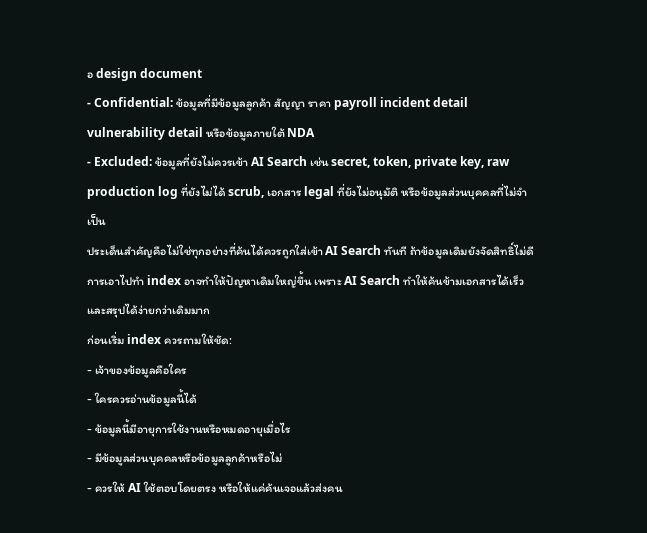อ design document
- Confidential: ข้อมูลที่มีข้อมูลลูกค้า สัญญา ราคา payroll incident detail vulnerability detail หรือข้อมูลภายใต้ NDA
- Excluded: ข้อมูลที่ยังไม่ควรเข้า AI Search เช่น secret, token, private key, raw production log ที่ยังไม่ได้ scrub, เอกสาร legal ที่ยังไม่อนุมัติ หรือข้อมูลส่วนบุคคลที่ไม่จำเป็น
ประเด็นสำคัญคือไม่ใช่ทุกอย่างที่ค้นได้ควรถูกใส่เข้า AI Search ทันที ถ้าข้อมูลเดิมยังจัดสิทธิ์ไม่ดี การเอาไปทำ index อาจทำให้ปัญหาเดิมใหญ่ขึ้น เพราะ AI Search ทำให้ค้นข้ามเอกสารได้เร็วและสรุปได้ง่ายกว่าเดิมมาก
ก่อนเริ่ม index ควรถามให้ชัด:
- เจ้าของข้อมูลคือใคร
- ใครควรอ่านข้อมูลนี้ได้
- ข้อมูลนี้มีอายุการใช้งานหรือหมดอายุเมื่อไร
- มีข้อมูลส่วนบุคคลหรือข้อมูลลูกค้าหรือไม่
- ควรให้ AI ใช้ตอบโดยตรง หรือให้แค่ค้นเจอแล้วส่งคน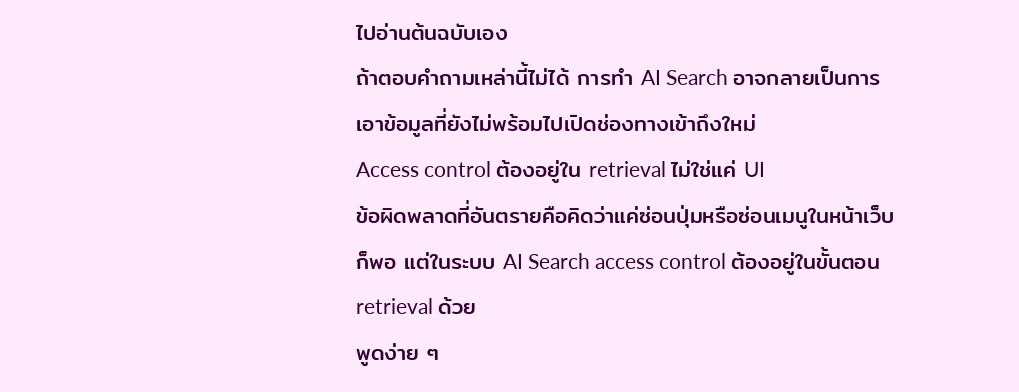ไปอ่านต้นฉบับเอง
ถ้าตอบคำถามเหล่านี้ไม่ได้ การทำ AI Search อาจกลายเป็นการเอาข้อมูลที่ยังไม่พร้อมไปเปิดช่องทางเข้าถึงใหม่
Access control ต้องอยู่ใน retrieval ไม่ใช่แค่ UI
ข้อผิดพลาดที่อันตรายคือคิดว่าแค่ซ่อนปุ่มหรือซ่อนเมนูในหน้าเว็บก็พอ แต่ในระบบ AI Search access control ต้องอยู่ในขั้นตอน retrieval ด้วย
พูดง่าย ๆ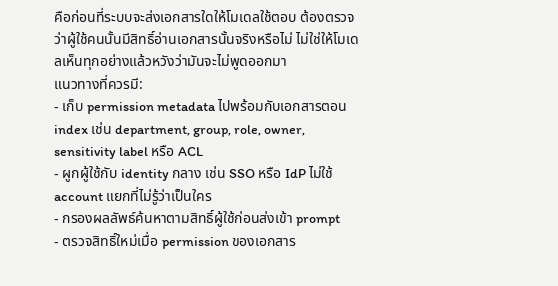คือก่อนที่ระบบจะส่งเอกสารใดให้โมเดลใช้ตอบ ต้องตรวจว่าผู้ใช้คนนั้นมีสิทธิ์อ่านเอกสารนั้นจริงหรือไม่ ไม่ใช่ให้โมเดลเห็นทุกอย่างแล้วหวังว่ามันจะไม่พูดออกมา
แนวทางที่ควรมี:
- เก็บ permission metadata ไปพร้อมกับเอกสารตอน index เช่น department, group, role, owner, sensitivity label หรือ ACL
- ผูกผู้ใช้กับ identity กลาง เช่น SSO หรือ IdP ไม่ใช้ account แยกที่ไม่รู้ว่าเป็นใคร
- กรองผลลัพธ์ค้นหาตามสิทธิ์ผู้ใช้ก่อนส่งเข้า prompt
- ตรวจสิทธิ์ใหม่เมื่อ permission ของเอกสาร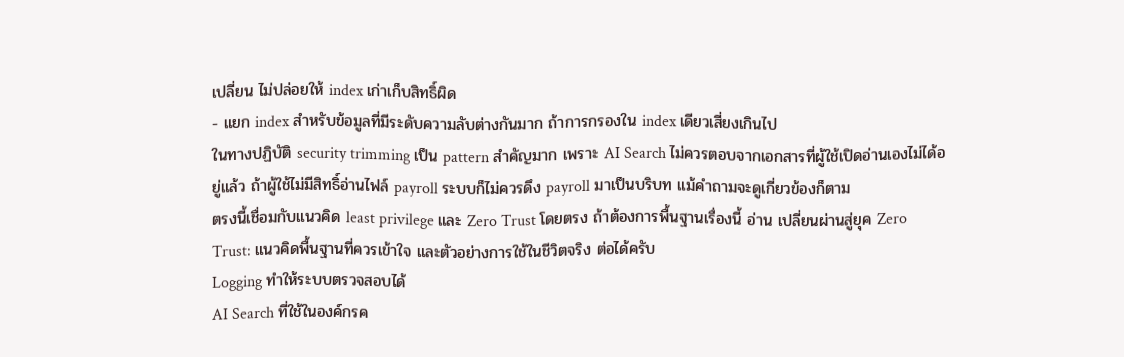เปลี่ยน ไม่ปล่อยให้ index เก่าเก็บสิทธิ์ผิด
- แยก index สำหรับข้อมูลที่มีระดับความลับต่างกันมาก ถ้าการกรองใน index เดียวเสี่ยงเกินไป
ในทางปฏิบัติ security trimming เป็น pattern สำคัญมาก เพราะ AI Search ไม่ควรตอบจากเอกสารที่ผู้ใช้เปิดอ่านเองไม่ได้อยู่แล้ว ถ้าผู้ใช้ไม่มีสิทธิ์อ่านไฟล์ payroll ระบบก็ไม่ควรดึง payroll มาเป็นบริบท แม้คำถามจะดูเกี่ยวข้องก็ตาม
ตรงนี้เชื่อมกับแนวคิด least privilege และ Zero Trust โดยตรง ถ้าต้องการพื้นฐานเรื่องนี้ อ่าน เปลี่ยนผ่านสู่ยุค Zero Trust: แนวคิดพื้นฐานที่ควรเข้าใจ และตัวอย่างการใช้ในชีวิตจริง ต่อได้ครับ
Logging ทำให้ระบบตรวจสอบได้
AI Search ที่ใช้ในองค์กรค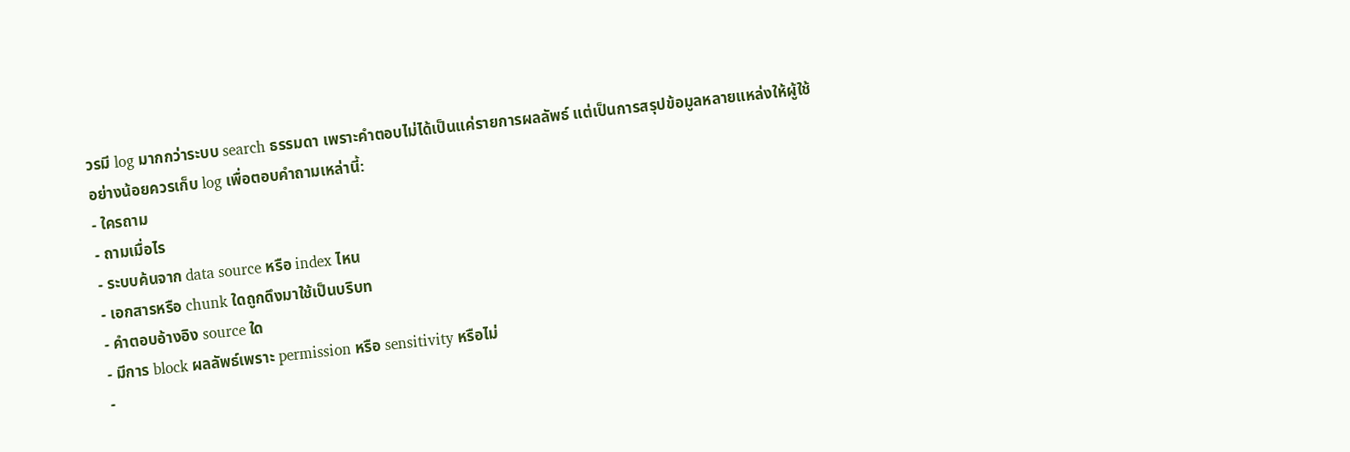วรมี log มากกว่าระบบ search ธรรมดา เพราะคำตอบไม่ได้เป็นแค่รายการผลลัพธ์ แต่เป็นการสรุปข้อมูลหลายแหล่งให้ผู้ใช้
อย่างน้อยควรเก็บ log เพื่อตอบคำถามเหล่านี้:
- ใครถาม
- ถามเมื่อไร
- ระบบค้นจาก data source หรือ index ไหน
- เอกสารหรือ chunk ใดถูกดึงมาใช้เป็นบริบท
- คำตอบอ้างอิง source ใด
- มีการ block ผลลัพธ์เพราะ permission หรือ sensitivity หรือไม่
-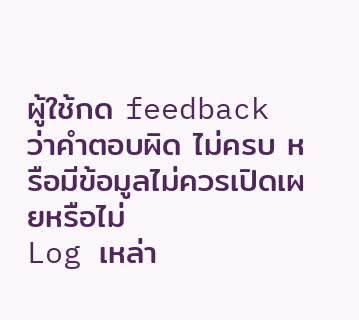ผู้ใช้กด feedback ว่าคำตอบผิด ไม่ครบ หรือมีข้อมูลไม่ควรเปิดเผยหรือไม่
Log เหล่า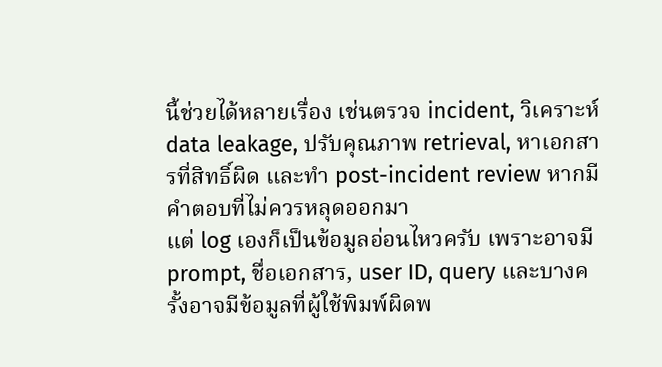นี้ช่วยได้หลายเรื่อง เช่นตรวจ incident, วิเคราะห์ data leakage, ปรับคุณภาพ retrieval, หาเอกสารที่สิทธิ์ผิด และทำ post-incident review หากมีคำตอบที่ไม่ควรหลุดออกมา
แต่ log เองก็เป็นข้อมูลอ่อนไหวครับ เพราะอาจมี prompt, ชื่อเอกสาร, user ID, query และบางครั้งอาจมีข้อมูลที่ผู้ใช้พิมพ์ผิดพ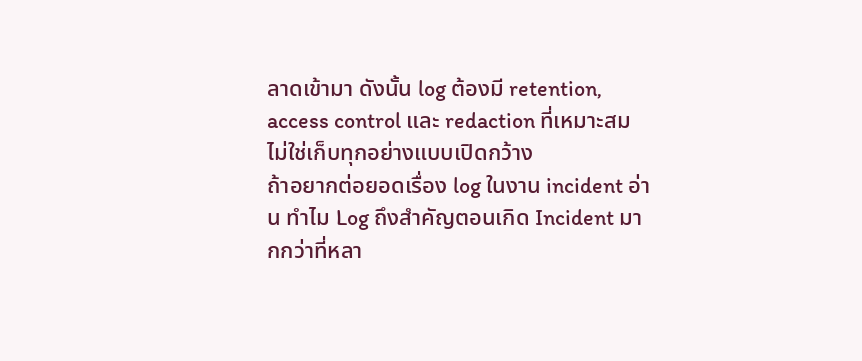ลาดเข้ามา ดังนั้น log ต้องมี retention, access control และ redaction ที่เหมาะสม ไม่ใช่เก็บทุกอย่างแบบเปิดกว้าง
ถ้าอยากต่อยอดเรื่อง log ในงาน incident อ่าน ทำไม Log ถึงสำคัญตอนเกิด Incident มากกว่าที่หลา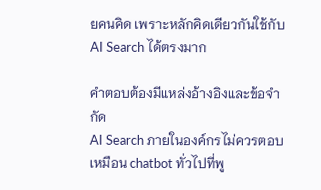ยคนคิด เพราะหลักคิดเดียวกันใช้กับ AI Search ได้ตรงมาก

คำตอบต้องมีแหล่งอ้างอิงและข้อจำกัด
AI Search ภายในองค์กรไม่ควรตอบเหมือน chatbot ทั่วไปที่พู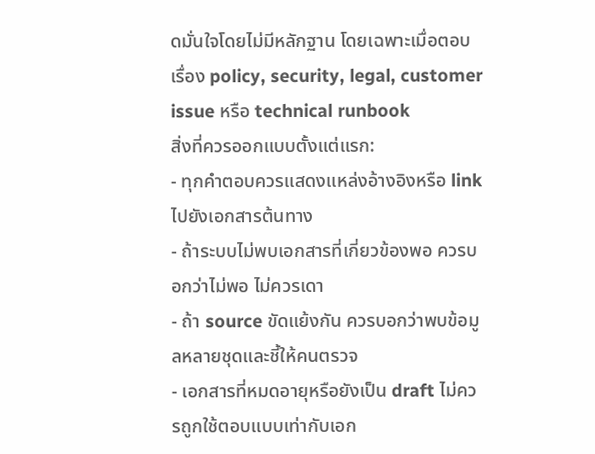ดมั่นใจโดยไม่มีหลักฐาน โดยเฉพาะเมื่อตอบเรื่อง policy, security, legal, customer issue หรือ technical runbook
สิ่งที่ควรออกแบบตั้งแต่แรก:
- ทุกคำตอบควรแสดงแหล่งอ้างอิงหรือ link ไปยังเอกสารต้นทาง
- ถ้าระบบไม่พบเอกสารที่เกี่ยวข้องพอ ควรบอกว่าไม่พอ ไม่ควรเดา
- ถ้า source ขัดแย้งกัน ควรบอกว่าพบข้อมูลหลายชุดและชี้ให้คนตรวจ
- เอกสารที่หมดอายุหรือยังเป็น draft ไม่ควรถูกใช้ตอบแบบเท่ากับเอก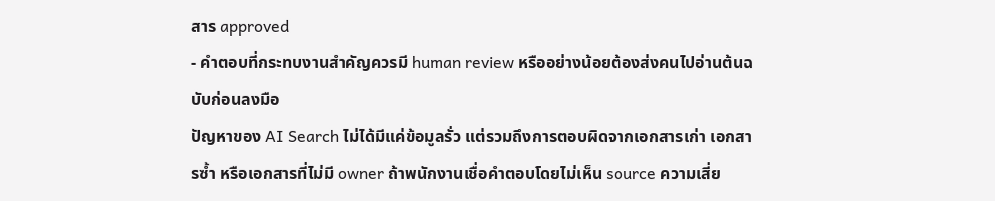สาร approved
- คำตอบที่กระทบงานสำคัญควรมี human review หรืออย่างน้อยต้องส่งคนไปอ่านต้นฉบับก่อนลงมือ
ปัญหาของ AI Search ไม่ได้มีแค่ข้อมูลรั่ว แต่รวมถึงการตอบผิดจากเอกสารเก่า เอกสารซ้ำ หรือเอกสารที่ไม่มี owner ถ้าพนักงานเชื่อคำตอบโดยไม่เห็น source ความเสี่ย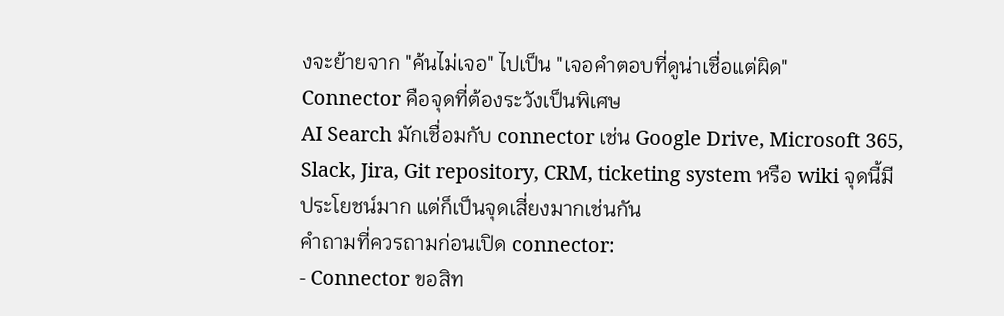งจะย้ายจาก "ค้นไม่เจอ" ไปเป็น "เจอคำตอบที่ดูน่าเชื่อแต่ผิด"
Connector คือจุดที่ต้องระวังเป็นพิเศษ
AI Search มักเชื่อมกับ connector เช่น Google Drive, Microsoft 365, Slack, Jira, Git repository, CRM, ticketing system หรือ wiki จุดนี้มีประโยชน์มาก แต่ก็เป็นจุดเสี่ยงมากเช่นกัน
คำถามที่ควรถามก่อนเปิด connector:
- Connector ขอสิท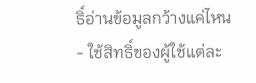ธิ์อ่านข้อมูลกว้างแค่ไหน
- ใช้สิทธิ์ของผู้ใช้แต่ละ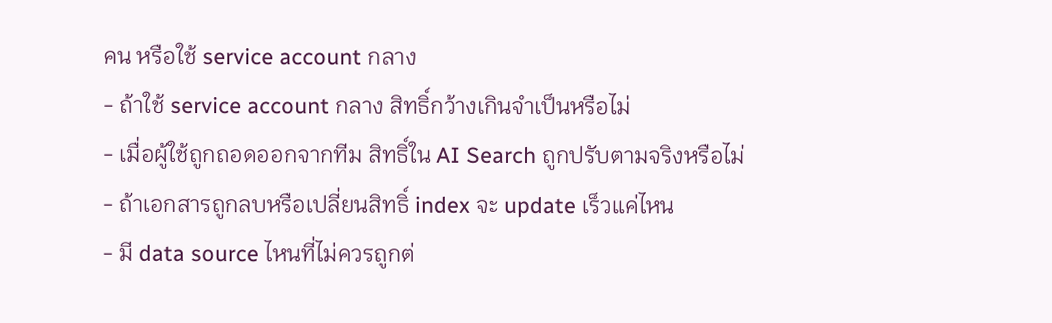คน หรือใช้ service account กลาง
- ถ้าใช้ service account กลาง สิทธิ์กว้างเกินจำเป็นหรือไม่
- เมื่อผู้ใช้ถูกถอดออกจากทีม สิทธิ์ใน AI Search ถูกปรับตามจริงหรือไม่
- ถ้าเอกสารถูกลบหรือเปลี่ยนสิทธิ์ index จะ update เร็วแค่ไหน
- มี data source ไหนที่ไม่ควรถูกต่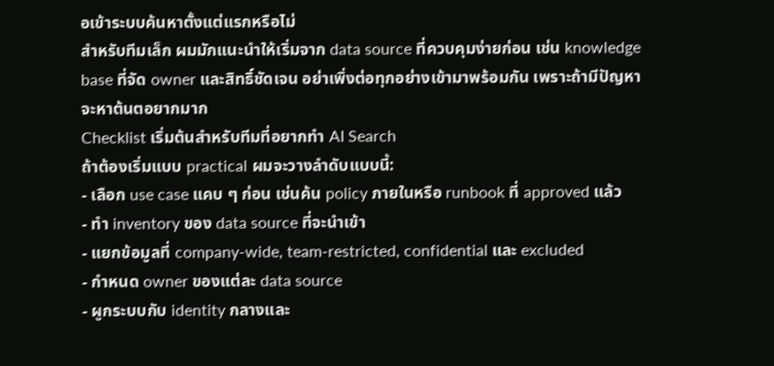อเข้าระบบค้นหาตั้งแต่แรกหรือไม่
สำหรับทีมเล็ก ผมมักแนะนำให้เริ่มจาก data source ที่ควบคุมง่ายก่อน เช่น knowledge base ที่จัด owner และสิทธิ์ชัดเจน อย่าเพิ่งต่อทุกอย่างเข้ามาพร้อมกัน เพราะถ้ามีปัญหา จะหาต้นตอยากมาก
Checklist เริ่มต้นสำหรับทีมที่อยากทำ AI Search
ถ้าต้องเริ่มแบบ practical ผมจะวางลำดับแบบนี้:
- เลือก use case แคบ ๆ ก่อน เช่นค้น policy ภายในหรือ runbook ที่ approved แล้ว
- ทำ inventory ของ data source ที่จะนำเข้า
- แยกข้อมูลที่ company-wide, team-restricted, confidential และ excluded
- กำหนด owner ของแต่ละ data source
- ผูกระบบกับ identity กลางและ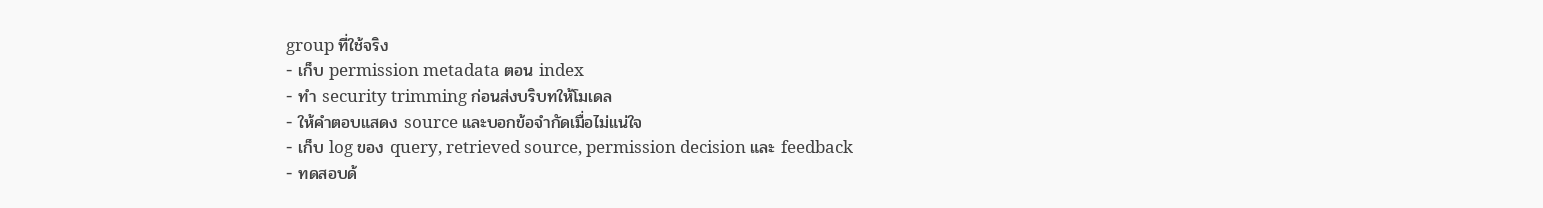group ที่ใช้จริง
- เก็บ permission metadata ตอน index
- ทำ security trimming ก่อนส่งบริบทให้โมเดล
- ให้คำตอบแสดง source และบอกข้อจำกัดเมื่อไม่แน่ใจ
- เก็บ log ของ query, retrieved source, permission decision และ feedback
- ทดสอบด้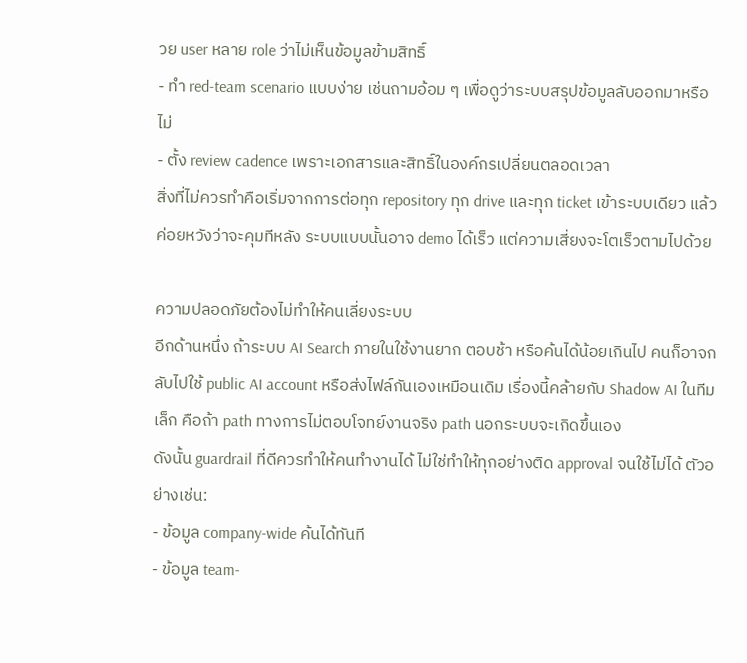วย user หลาย role ว่าไม่เห็นข้อมูลข้ามสิทธิ์
- ทำ red-team scenario แบบง่าย เช่นถามอ้อม ๆ เพื่อดูว่าระบบสรุปข้อมูลลับออกมาหรือไม่
- ตั้ง review cadence เพราะเอกสารและสิทธิ์ในองค์กรเปลี่ยนตลอดเวลา
สิ่งที่ไม่ควรทำคือเริ่มจากการต่อทุก repository ทุก drive และทุก ticket เข้าระบบเดียว แล้วค่อยหวังว่าจะคุมทีหลัง ระบบแบบนั้นอาจ demo ได้เร็ว แต่ความเสี่ยงจะโตเร็วตามไปด้วย

ความปลอดภัยต้องไม่ทำให้คนเลี่ยงระบบ
อีกด้านหนึ่ง ถ้าระบบ AI Search ภายในใช้งานยาก ตอบช้า หรือค้นได้น้อยเกินไป คนก็อาจกลับไปใช้ public AI account หรือส่งไฟล์กันเองเหมือนเดิม เรื่องนี้คล้ายกับ Shadow AI ในทีมเล็ก คือถ้า path ทางการไม่ตอบโจทย์งานจริง path นอกระบบจะเกิดขึ้นเอง
ดังนั้น guardrail ที่ดีควรทำให้คนทำงานได้ ไม่ใช่ทำให้ทุกอย่างติด approval จนใช้ไม่ได้ ตัวอย่างเช่น:
- ข้อมูล company-wide ค้นได้ทันที
- ข้อมูล team-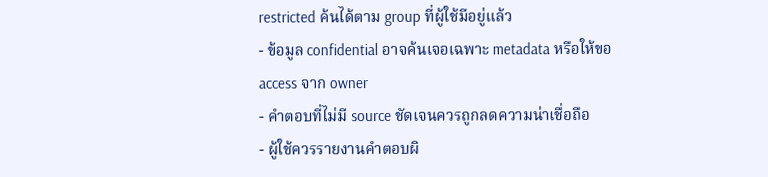restricted ค้นได้ตาม group ที่ผู้ใช้มีอยู่แล้ว
- ข้อมูล confidential อาจค้นเจอเฉพาะ metadata หรือให้ขอ access จาก owner
- คำตอบที่ไม่มี source ชัดเจนควรถูกลดความน่าเชื่อถือ
- ผู้ใช้ควรรายงานคำตอบผิ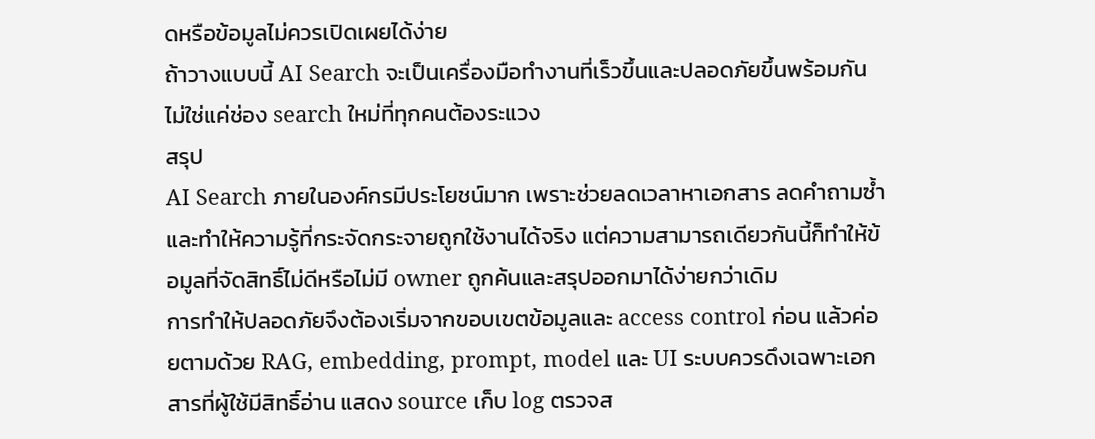ดหรือข้อมูลไม่ควรเปิดเผยได้ง่าย
ถ้าวางแบบนี้ AI Search จะเป็นเครื่องมือทำงานที่เร็วขึ้นและปลอดภัยขึ้นพร้อมกัน ไม่ใช่แค่ช่อง search ใหม่ที่ทุกคนต้องระแวง
สรุป
AI Search ภายในองค์กรมีประโยชน์มาก เพราะช่วยลดเวลาหาเอกสาร ลดคำถามซ้ำ และทำให้ความรู้ที่กระจัดกระจายถูกใช้งานได้จริง แต่ความสามารถเดียวกันนี้ก็ทำให้ข้อมูลที่จัดสิทธิ์ไม่ดีหรือไม่มี owner ถูกค้นและสรุปออกมาได้ง่ายกว่าเดิม
การทำให้ปลอดภัยจึงต้องเริ่มจากขอบเขตข้อมูลและ access control ก่อน แล้วค่อยตามด้วย RAG, embedding, prompt, model และ UI ระบบควรดึงเฉพาะเอกสารที่ผู้ใช้มีสิทธิ์อ่าน แสดง source เก็บ log ตรวจส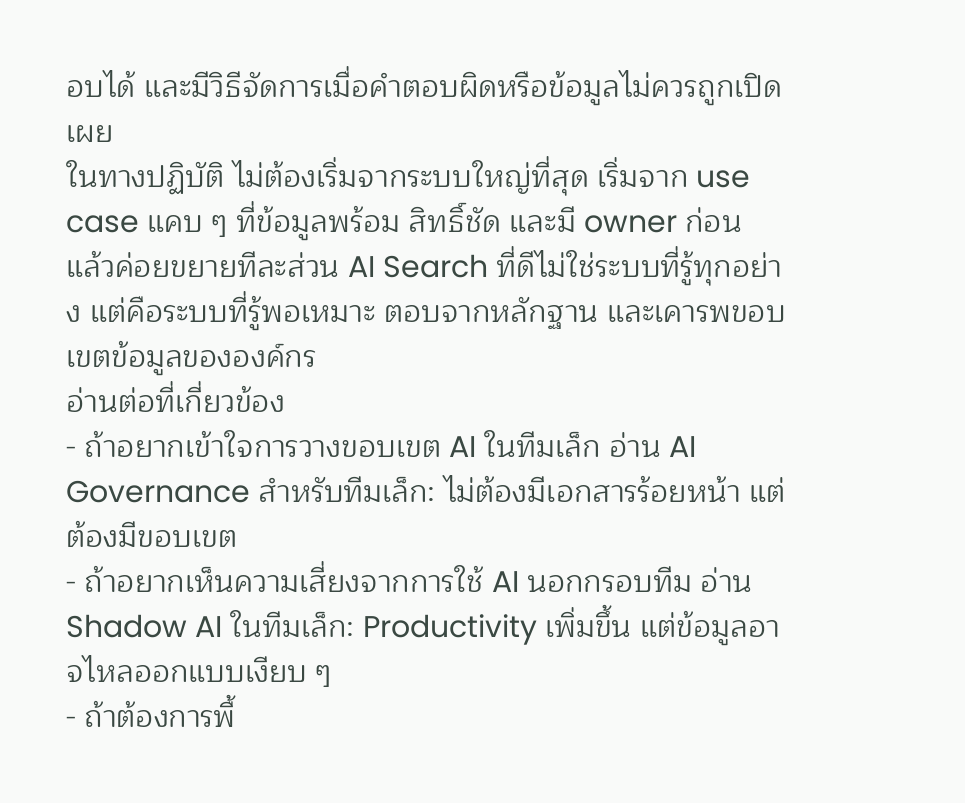อบได้ และมีวิธีจัดการเมื่อคำตอบผิดหรือข้อมูลไม่ควรถูกเปิดเผย
ในทางปฏิบัติ ไม่ต้องเริ่มจากระบบใหญ่ที่สุด เริ่มจาก use case แคบ ๆ ที่ข้อมูลพร้อม สิทธิ์ชัด และมี owner ก่อน แล้วค่อยขยายทีละส่วน AI Search ที่ดีไม่ใช่ระบบที่รู้ทุกอย่าง แต่คือระบบที่รู้พอเหมาะ ตอบจากหลักฐาน และเคารพขอบเขตข้อมูลขององค์กร
อ่านต่อที่เกี่ยวข้อง
- ถ้าอยากเข้าใจการวางขอบเขต AI ในทีมเล็ก อ่าน AI Governance สำหรับทีมเล็ก: ไม่ต้องมีเอกสารร้อยหน้า แต่ต้องมีขอบเขต
- ถ้าอยากเห็นความเสี่ยงจากการใช้ AI นอกกรอบทีม อ่าน Shadow AI ในทีมเล็ก: Productivity เพิ่มขึ้น แต่ข้อมูลอาจไหลออกแบบเงียบ ๆ
- ถ้าต้องการพื้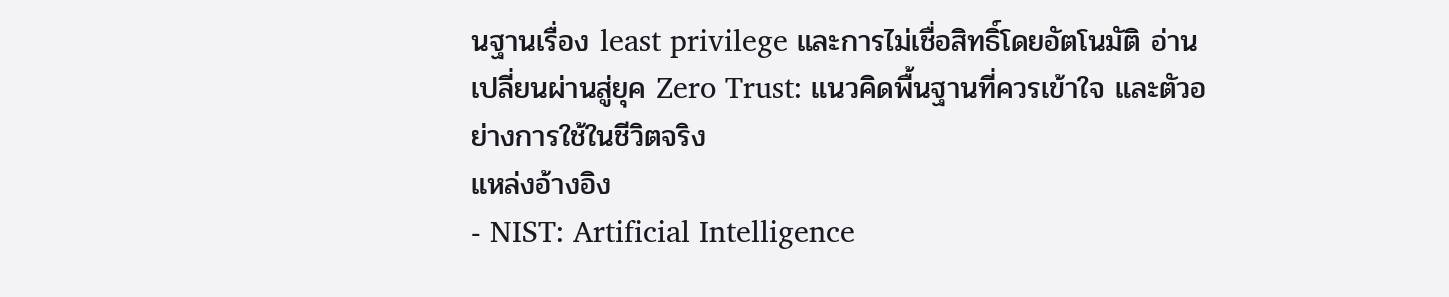นฐานเรื่อง least privilege และการไม่เชื่อสิทธิ์โดยอัตโนมัติ อ่าน เปลี่ยนผ่านสู่ยุค Zero Trust: แนวคิดพื้นฐานที่ควรเข้าใจ และตัวอย่างการใช้ในชีวิตจริง
แหล่งอ้างอิง
- NIST: Artificial Intelligence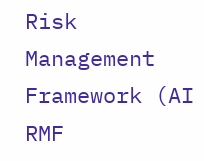Risk Management Framework (AI RMF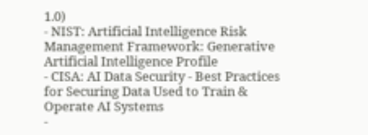1.0)
- NIST: Artificial Intelligence Risk Management Framework: Generative Artificial Intelligence Profile
- CISA: AI Data Security - Best Practices for Securing Data Used to Train & Operate AI Systems
-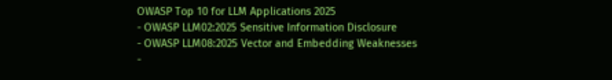OWASP Top 10 for LLM Applications 2025
- OWASP LLM02:2025 Sensitive Information Disclosure
- OWASP LLM08:2025 Vector and Embedding Weaknesses
-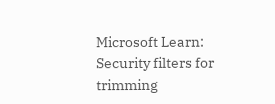Microsoft Learn: Security filters for trimming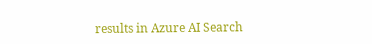results in Azure AI Search